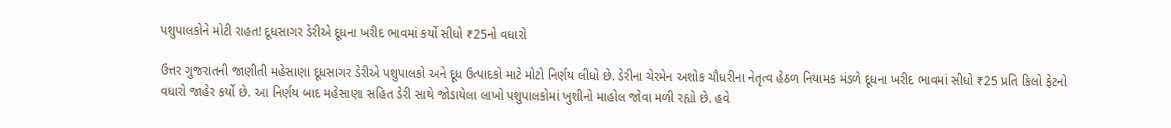પશુપાલકોને મોટી રાહત! દૂધસાગર ડેરીએ દૂધના ખરીદ ભાવમાં કર્યો સીધો ₹25નો વધારો

ઉત્તર ગુજરાતની જાણીતી મહેસાણા દૂધસાગર ડેરીએ પશુપાલકો અને દૂધ ઉત્પાદકો માટે મોટો નિર્ણય લીધો છે. ડેરીના ચેરમેન અશોક ચૌધરીના નેતૃત્વ હેઠળ નિયામક મંડળે દૂધના ખરીદ ભાવમાં સીધો ₹25 પ્રતિ કિલો ફેટનો વધારો જાહેર કર્યો છે. આ નિર્ણય બાદ મહેસાણા સહિત ડેરી સાથે જોડાયેલા લાખો પશુપાલકોમાં ખુશીનો માહોલ જોવા મળી રહ્યો છે. હવે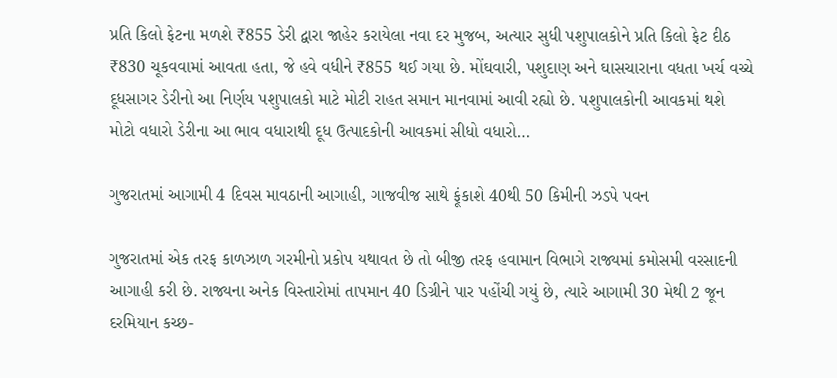પ્રતિ કિલો ફેટના મળશે ₹855 ડેરી દ્વારા જાહેર કરાયેલા નવા દર મુજબ, અત્યાર સુધી પશુપાલકોને પ્રતિ કિલો ફેટ દીઠ ₹830 ચૂકવવામાં આવતા હતા, જે હવે વધીને ₹855 થઈ ગયા છે. મોંઘવારી, પશુદાણ અને ઘાસચારાના વધતા ખર્ચ વચ્ચે દૂધસાગર ડેરીનો આ નિર્ણય પશુપાલકો માટે મોટી રાહત સમાન માનવામાં આવી રહ્યો છે. પશુપાલકોની આવકમાં થશે મોટો વધારો ડેરીના આ ભાવ વધારાથી દૂધ ઉત્પાદકોની આવકમાં સીધો વધારો…

ગુજરાતમાં આગામી 4 દિવસ માવઠાની આગાહી, ગાજવીજ સાથે ફૂંકાશે 40થી 50 કિમીની ઝડપે પવન

ગુજરાતમાં એક તરફ કાળઝાળ ગરમીનો પ્રકોપ યથાવત છે તો બીજી તરફ હવામાન વિભાગે રાજ્યમાં કમોસમી વરસાદની આગાહી કરી છે. રાજ્યના અનેક વિસ્તારોમાં તાપમાન 40 ડિગ્રીને પાર પહોંચી ગયું છે, ત્યારે આગામી 30 મેથી 2 જૂન દરમિયાન કચ્છ-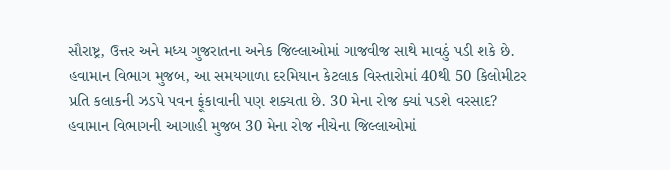સૌરાષ્ટ્ર, ઉત્તર અને મધ્ય ગુજરાતના અનેક જિલ્લાઓમાં ગાજવીજ સાથે માવઠું પડી શકે છે. હવામાન વિભાગ મુજબ, આ સમયગાળા દરમિયાન કેટલાક વિસ્તારોમાં 40થી 50 કિલોમીટર પ્રતિ કલાકની ઝડપે પવન ફૂંકાવાની પણ શક્યતા છે. 30 મેના રોજ ક્યાં પડશે વરસાદ? હવામાન વિભાગની આગાહી મુજબ 30 મેના રોજ નીચેના જિલ્લાઓમાં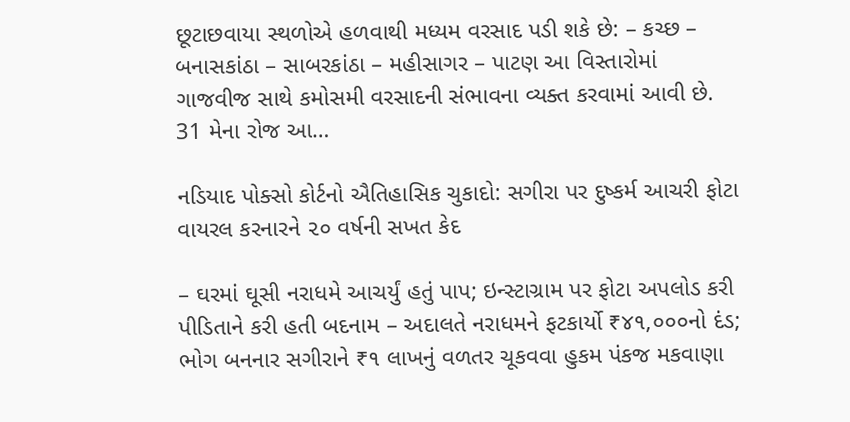છૂટાછવાયા સ્થળોએ હળવાથી મધ્યમ વરસાદ પડી શકે છે: – કચ્છ – બનાસકાંઠા – સાબરકાંઠા – મહીસાગર – પાટણ આ વિસ્તારોમાં ગાજવીજ સાથે કમોસમી વરસાદની સંભાવના વ્યક્ત કરવામાં આવી છે. 31 મેના રોજ આ…

નડિયાદ પોક્સો કોર્ટનો ઐતિહાસિક ચુકાદો: સગીરા પર દુષ્કર્મ આચરી ફોટા વાયરલ કરનારને ૨૦ વર્ષની સખત કેદ

– ઘરમાં ઘૂસી નરાધમે આચર્યું હતું પાપ; ઇન્સ્ટાગ્રામ પર ફોટા અપલોડ કરી પીડિતાને કરી હતી બદનામ – અદાલતે નરાધમને ફટકાર્યો ₹૪૧,૦૦૦નો દંડ; ભોગ બનનાર સગીરાને ₹૧ લાખનું વળતર ચૂકવવા હુકમ પંકજ મકવાણા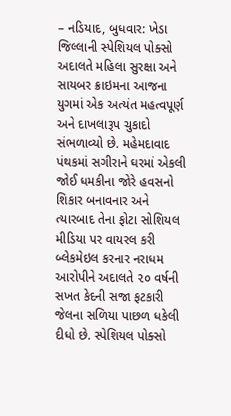– નડિયાદ, બુધવાર: ખેડા જિલ્લાની સ્પેશિયલ પોક્સો અદાલતે મહિલા સુરક્ષા અને સાયબર ક્રાઇમના આજના યુગમાં એક અત્યંત મહત્વપૂર્ણ અને દાખલારૂપ ચુકાદો સંભળાવ્યો છે. મહેમદાવાદ પંથકમાં સગીરાને ઘરમાં એકલી જોઈ ધમકીના જોરે હવસનો શિકાર બનાવનાર અને ત્યારબાદ તેના ફોટા સોશિયલ મીડિયા પર વાયરલ કરી બ્લેકમેઇલ કરનાર નરાધમ આરોપીને અદાલતે ૨૦ વર્ષની સખત કેદની સજા ફટકારી જેલના સળિયા પાછળ ધકેલી દીધો છે. સ્પેશિયલ પોક્સો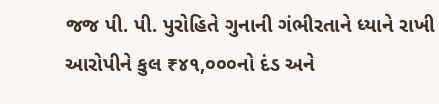જજ પી. પી. પુરોહિતે ગુનાની ગંભીરતાને ધ્યાને રાખી આરોપીને કુલ ₹૪૧,૦૦૦નો દંડ અને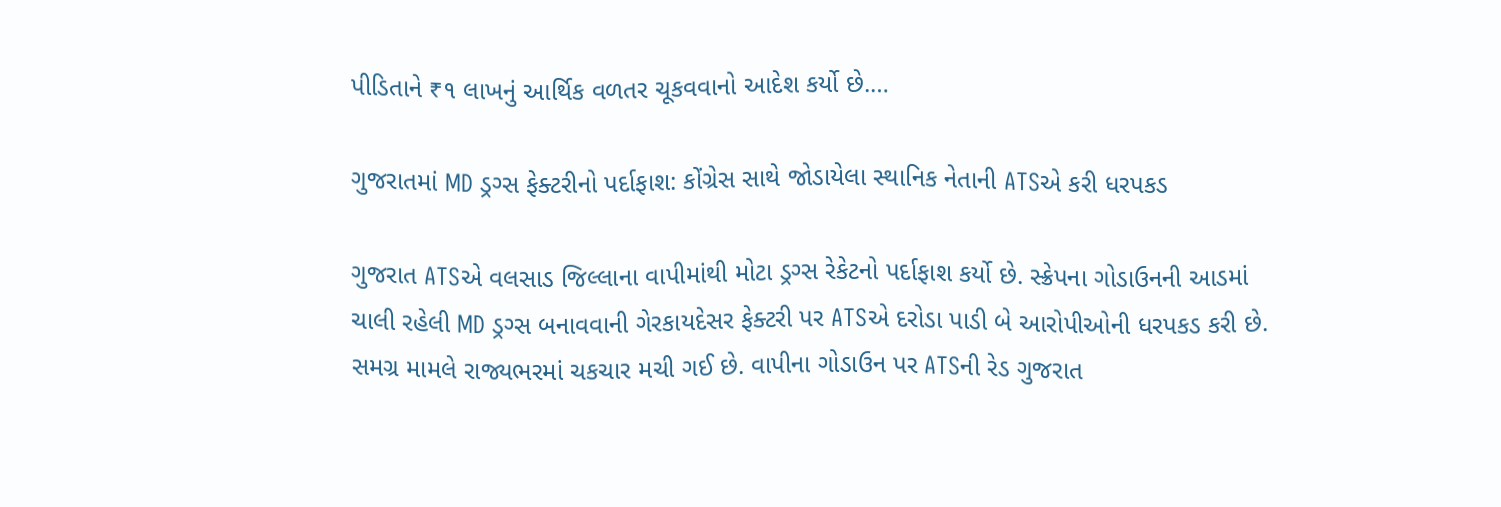પીડિતાને ₹૧ લાખનું આર્થિક વળતર ચૂકવવાનો આદેશ કર્યો છે.…

ગુજરાતમાં MD ડ્રગ્સ ફેક્ટરીનો પર્દાફાશ: કોંગ્રેસ સાથે જોડાયેલા સ્થાનિક નેતાની ATSએ કરી ધરપકડ

ગુજરાત ATSએ વલસાડ જિલ્લાના વાપીમાંથી મોટા ડ્રગ્સ રેકેટનો પર્દાફાશ કર્યો છે. સ્ક્રેપના ગોડાઉનની આડમાં ચાલી રહેલી MD ડ્રગ્સ બનાવવાની ગેરકાયદેસર ફેક્ટરી પર ATSએ દરોડા પાડી બે આરોપીઓની ધરપકડ કરી છે. સમગ્ર મામલે રાજ્યભરમાં ચકચાર મચી ગઈ છે. વાપીના ગોડાઉન પર ATSની રેડ ગુજરાત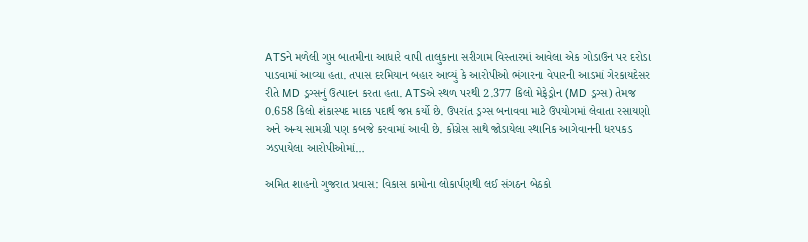ATSને મળેલી ગુપ્ત બાતમીના આધારે વાપી તાલુકાના સરીગામ વિસ્તારમાં આવેલા એક ગોડાઉન પર દરોડા પાડવામાં આવ્યા હતા. તપાસ દરમિયાન બહાર આવ્યું કે આરોપીઓ ભંગારના વેપારની આડમાં ગેરકાયદેસર રીતે MD ડ્રગ્સનું ઉત્પાદન કરતા હતા. ATSએ સ્થળ પરથી 2.377 કિલો મેફેડ્રોન (MD ડ્રગ્સ) તેમજ 0.658 કિલો શંકાસ્પદ માદક પદાર્થ જપ્ત કર્યો છે. ઉપરાંત ડ્રગ્સ બનાવવા માટે ઉપયોગમાં લેવાતા રસાયણો અને અન્ય સામગ્રી પણ કબજે કરવામાં આવી છે. કોંગ્રેસ સાથે જોડાયેલા સ્થાનિક આગેવાનની ધરપકડ ઝડપાયેલા આરોપીઓમાં…

અમિત શાહનો ગુજરાત પ્રવાસ: વિકાસ કામોના લોકાર્પણથી લઈ સંગઠન બેઠકો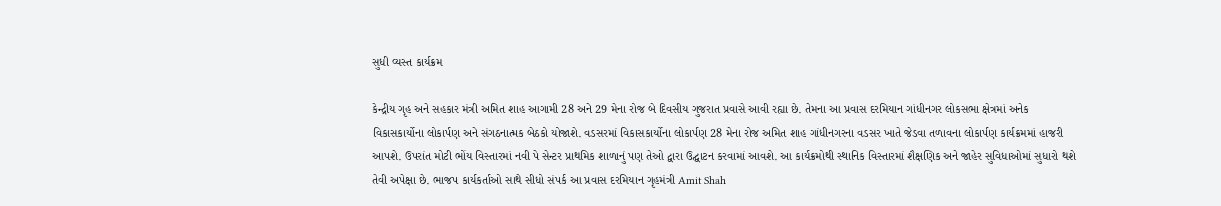સુધી વ્યસ્ત કાર્યક્રમ

કેન્દ્રીય ગૃહ અને સહકાર મંત્રી અમિત શાહ આગામી 28 અને 29 મેના રોજ બે દિવસીય ગુજરાત પ્રવાસે આવી રહ્યા છે. તેમના આ પ્રવાસ દરમિયાન ગાંધીનગર લોકસભા ક્ષેત્રમાં અનેક વિકાસકાર્યોના લોકાર્પણ અને સંગઠનાત્મક બેઠકો યોજાશે. વડસરમાં વિકાસકાર્યોના લોકાર્પણ 28 મેના રોજ અમિત શાહ ગાંધીનગરના વડસર ખાતે જેડવા તળાવના લોકાર્પણ કાર્યક્રમમાં હાજરી આપશે. ઉપરાંત મોટી ભોંય વિસ્તારમાં નવી પે સેન્ટર પ્રાથમિક શાળાનું પણ તેઓ દ્વારા ઉદ્ઘાટન કરવામાં આવશે. આ કાર્યક્રમોથી સ્થાનિક વિસ્તારમાં શૈક્ષણિક અને જાહેર સુવિધાઓમાં સુધારો થશે તેવી અપેક્ષા છે. ભાજપ કાર્યકર્તાઓ સાથે સીધો સંપર્ક આ પ્રવાસ દરમિયાન ગૃહમંત્રી Amit Shah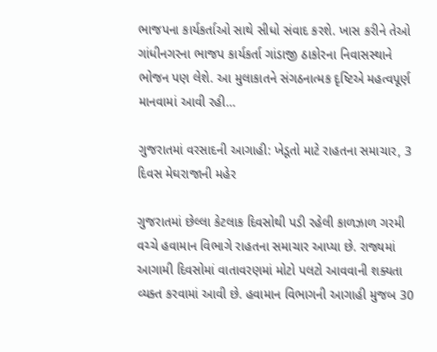ભાજપના કાર્યકર્તાઓ સાથે સીધો સંવાદ કરશે. ખાસ કરીને તેઓ ગાંધીનગરના ભાજપ કાર્યકર્તા ગાંડાજી ઠાકોરના નિવાસસ્થાને ભોજન પણ લેશે. આ મુલાકાતને સંગઠનાત્મક દૃષ્ટિએ મહત્વપૂર્ણ માનવામાં આવી રહી…

ગુજરાતમાં વરસાદની આગાહી: ખેડૂતો માટે રાહતના સમાચાર, 3 દિવસ મેઘરાજાની મહેર

ગુજરાતમાં છેલ્લા કેટલાક દિવસોથી પડી રહેલી કાળઝાળ ગરમી વચ્ચે હવામાન વિભાગે રાહતના સમાચાર આપ્યા છે. રાજ્યમાં આગામી દિવસોમાં વાતાવરણમાં મોટો પલટો આવવાની શક્યતા વ્યક્ત કરવામાં આવી છે. હવામાન વિભાગની આગાહી મુજબ 30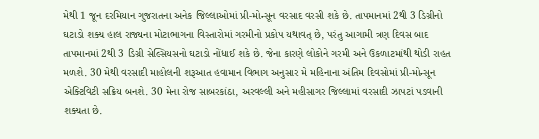મેથી 1 જૂન દરમિયાન ગુજરાતના અનેક જિલ્લાઓમાં પ્રી-મોન્સૂન વરસાદ વરસી શકે છે. તાપમાનમાં 2થી 3 ડિગ્રીનો ઘટાડો શક્ય હાલ રાજ્યના મોટાભાગના વિસ્તારોમાં ગરમીનો પ્રકોપ યથાવત્ છે, પરંતુ આગામી ત્રણ દિવસ બાદ તાપમાનમાં 2થી 3 ડિગ્રી સેલ્સિયસનો ઘટાડો નોંધાઈ શકે છે. જેના કારણે લોકોને ગરમી અને ઉકળાટમાંથી થોડી રાહત મળશે. 30 મેથી વરસાદી માહોલની શરૂઆત હવામાન વિભાગ અનુસાર મે મહિનાના અંતિમ દિવસોમાં પ્રી-મોન્સૂન એક્ટિવિટી સક્રિય બનશે. 30 મેના રોજ સાબરકાંઠા, અરવલ્લી અને મહીસાગર જિલ્લામાં વરસાદી ઝાપટાં પડવાની શક્યતા છે.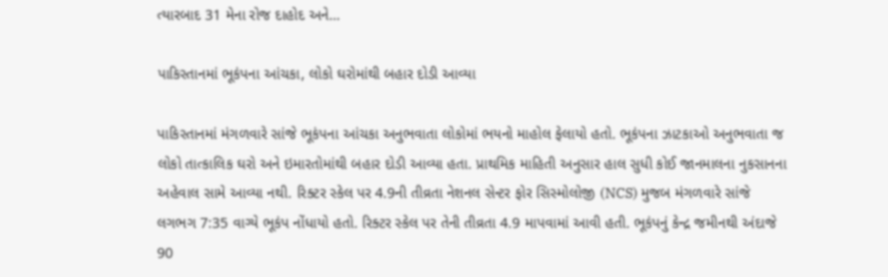ત્યારબાદ 31 મેના રોજ દાહોદ અને…

પાકિસ્તાનમાં ભૂકંપના આંચકા, લોકો ઘરોમાંથી બહાર દોડી આવ્યા

પાકિસ્તાનમાં મંગળવારે સાંજે ભૂકંપના આંચકા અનુભવાતા લોકોમાં ભયનો માહોલ ફેલાયો હતો. ભૂકંપના ઝાટકાઓ અનુભવાતા જ લોકો તાત્કાલિક ઘરો અને ઇમારતોમાંથી બહાર દોડી આવ્યા હતા. પ્રાથમિક માહિતી અનુસાર હાલ સુધી કોઈ જાનમાલના નુકસાનના અહેવાલ સામે આવ્યા નથી. રિક્ટર સ્કેલ પર 4.9ની તીવ્રતા નેશનલ સેન્ટર ફોર સિસ્મોલોજી (NCS) મુજબ મંગળવારે સાંજે લગભગ 7:35 વાગ્યે ભૂકંપ નોંધાયો હતો. રિક્ટર સ્કેલ પર તેની તીવ્રતા 4.9 માપવામાં આવી હતી. ભૂકંપનું કેન્દ્ર જમીનથી અંદાજે 90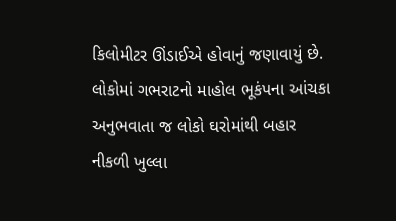કિલોમીટર ઊંડાઈએ હોવાનું જણાવાયું છે. લોકોમાં ગભરાટનો માહોલ ભૂકંપના આંચકા અનુભવાતા જ લોકો ઘરોમાંથી બહાર નીકળી ખુલ્લા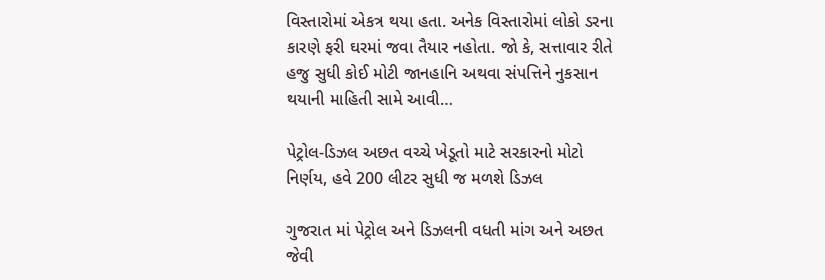વિસ્તારોમાં એકત્ર થયા હતા. અનેક વિસ્તારોમાં લોકો ડરના કારણે ફરી ઘરમાં જવા તૈયાર નહોતા. જો કે, સત્તાવાર રીતે હજુ સુધી કોઈ મોટી જાનહાનિ અથવા સંપત્તિને નુકસાન થયાની માહિતી સામે આવી…

પેટ્રોલ-ડિઝલ અછત વચ્ચે ખેડૂતો માટે સરકારનો મોટો નિર્ણય, હવે 200 લીટર સુધી જ મળશે ડિઝલ

ગુજરાત માં પેટ્રોલ અને ડિઝલની વધતી માંગ અને અછત જેવી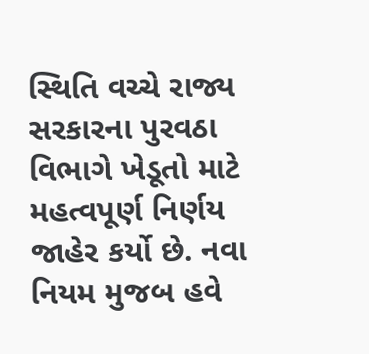સ્થિતિ વચ્ચે રાજ્ય સરકારના પુરવઠા વિભાગે ખેડૂતો માટે મહત્વપૂર્ણ નિર્ણય જાહેર કર્યો છે. નવા નિયમ મુજબ હવે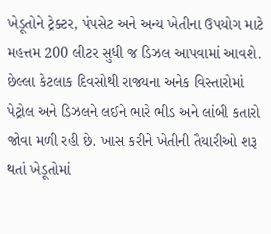ખેડૂતોને ટ્રેક્ટર, પંપસેટ અને અન્ય ખેતીના ઉપયોગ માટે મહત્તમ 200 લીટર સુધી જ ડિઝલ આપવામાં આવશે. છેલ્લા કેટલાક દિવસોથી રાજ્યના અનેક વિસ્તારોમાં પેટ્રોલ અને ડિઝલને લઈને ભારે ભીડ અને લાંબી કતારો જોવા મળી રહી છે. ખાસ કરીને ખેતીની તૈયારીઓ શરૂ થતાં ખેડૂતોમાં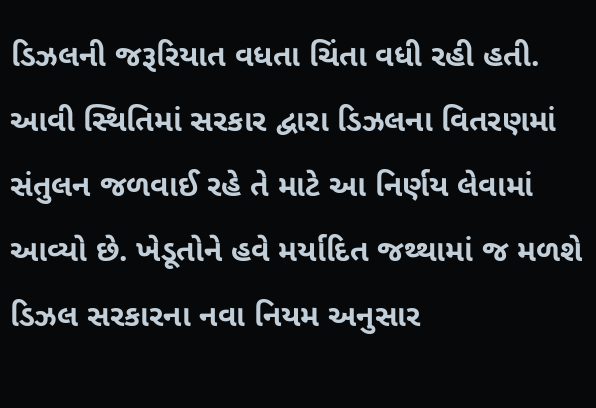ડિઝલની જરૂરિયાત વધતા ચિંતા વધી રહી હતી. આવી સ્થિતિમાં સરકાર દ્વારા ડિઝલના વિતરણમાં સંતુલન જળવાઈ રહે તે માટે આ નિર્ણય લેવામાં આવ્યો છે. ખેડૂતોને હવે મર્યાદિત જથ્થામાં જ મળશે ડિઝલ સરકારના નવા નિયમ અનુસાર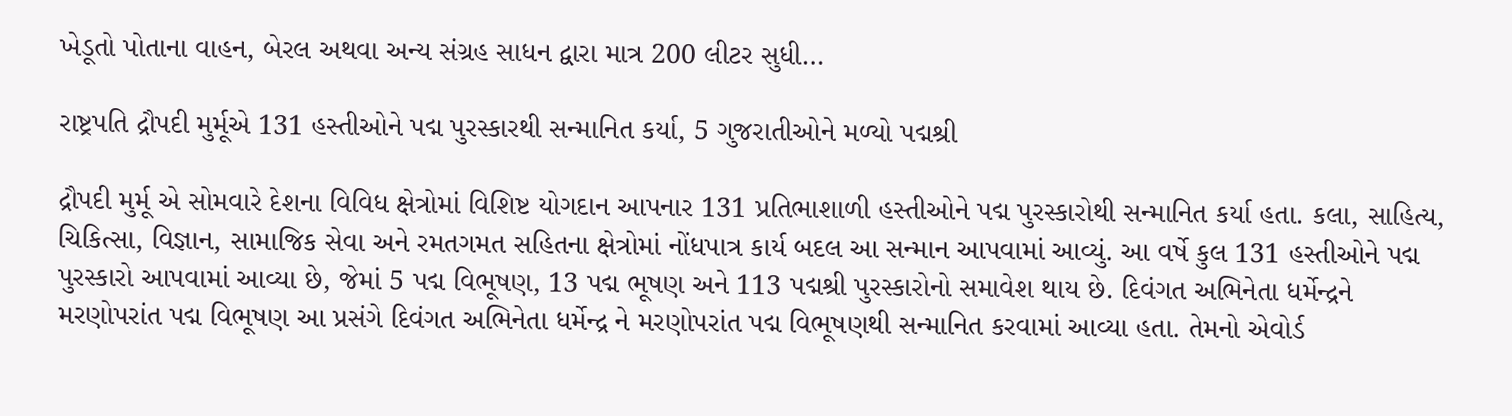ખેડૂતો પોતાના વાહન, બેરલ અથવા અન્ય સંગ્રહ સાધન દ્વારા માત્ર 200 લીટર સુધી…

રાષ્ટ્રપતિ દ્રૌપદી મુર્મૂએ 131 હસ્તીઓને પદ્મ પુરસ્કારથી સન્માનિત કર્યા, 5 ગુજરાતીઓને મળ્યો પદ્મશ્રી

દ્રૌપદી મુર્મૂ એ સોમવારે દેશના વિવિધ ક્ષેત્રોમાં વિશિષ્ટ યોગદાન આપનાર 131 પ્રતિભાશાળી હસ્તીઓને પદ્મ પુરસ્કારોથી સન્માનિત કર્યા હતા. કલા, સાહિત્ય, ચિકિત્સા, વિજ્ઞાન, સામાજિક સેવા અને રમતગમત સહિતના ક્ષેત્રોમાં નોંધપાત્ર કાર્ય બદલ આ સન્માન આપવામાં આવ્યું. આ વર્ષે કુલ 131 હસ્તીઓને પદ્મ પુરસ્કારો આપવામાં આવ્યા છે, જેમાં 5 પદ્મ વિભૂષણ, 13 પદ્મ ભૂષણ અને 113 પદ્મશ્રી પુરસ્કારોનો સમાવેશ થાય છે. દિવંગત અભિનેતા ધર્મેન્દ્રને મરણોપરાંત પદ્મ વિભૂષણ આ પ્રસંગે દિવંગત અભિનેતા ધર્મેન્દ્ર ને મરણોપરાંત પદ્મ વિભૂષણથી સન્માનિત કરવામાં આવ્યા હતા. તેમનો એવોર્ડ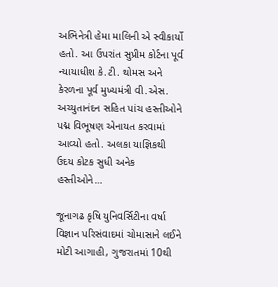અભિનેત્રી હેમા માલિની એ સ્વીકાર્યો હતો. આ ઉપરાંત સુપ્રીમ કોર્ટના પૂર્વ ન્યાયાધીશ કે.ટી. થોમસ અને કેરળના પૂર્વ મુખ્યમંત્રી વી.એસ. અચ્યુતાનંદન સહિત પાંચ હસ્તીઓને પદ્મ વિભૂષણ એનાયત કરવામાં આવ્યો હતો. અલકા યાજ્ઞિકથી ઉદય કોટક સુધી અનેક હસ્તીઓને…

જૂનાગઢ કૃષિ યુનિવર્સિટીના વર્ષા વિજ્ઞાન પરિસંવાદમાં ચોમાસાને લઈને મોટી આગાહી, ગુજરાતમાં 10થી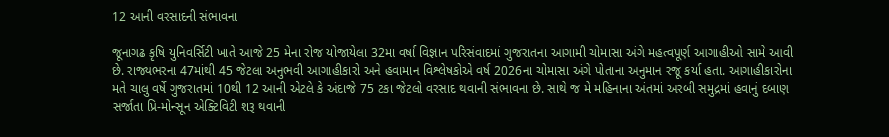12 આની વરસાદની સંભાવના

જૂનાગઢ કૃષિ યુનિવર્સિટી ખાતે આજે 25 મેના રોજ યોજાયેલા 32મા વર્ષા વિજ્ઞાન પરિસંવાદમાં ગુજરાતના આગામી ચોમાસા અંગે મહત્વપૂર્ણ આગાહીઓ સામે આવી છે. રાજ્યભરના 47માંથી 45 જેટલા અનુભવી આગાહીકારો અને હવામાન વિશ્લેષકોએ વર્ષ 2026ના ચોમાસા અંગે પોતાના અનુમાન રજૂ કર્યા હતા. આગાહીકારોના મતે ચાલુ વર્ષે ગુજરાતમાં 10થી 12 આની એટલે કે અંદાજે 75 ટકા જેટલો વરસાદ થવાની સંભાવના છે. સાથે જ મે મહિનાના અંતમાં અરબી સમુદ્રમાં હવાનું દબાણ સર્જાતા પ્રિ-મોન્સૂન એક્ટિવિટી શરૂ થવાની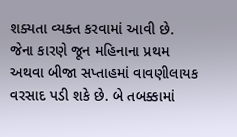શક્યતા વ્યક્ત કરવામાં આવી છે. જેના કારણે જૂન મહિનાના પ્રથમ અથવા બીજા સપ્તાહમાં વાવણીલાયક વરસાદ પડી શકે છે. બે તબક્કામાં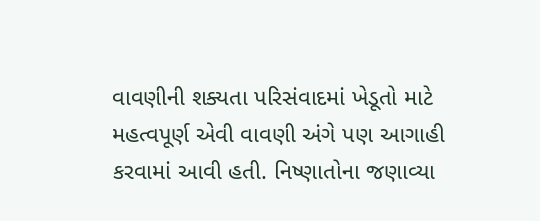વાવણીની શક્યતા પરિસંવાદમાં ખેડૂતો માટે મહત્વપૂર્ણ એવી વાવણી અંગે પણ આગાહી કરવામાં આવી હતી. નિષ્ણાતોના જણાવ્યા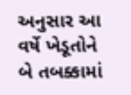અનુસાર આ વર્ષે ખેડૂતોને બે તબક્કામાં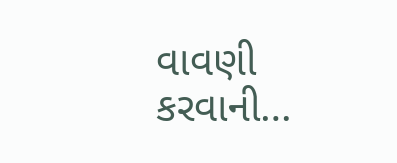વાવણી કરવાની…